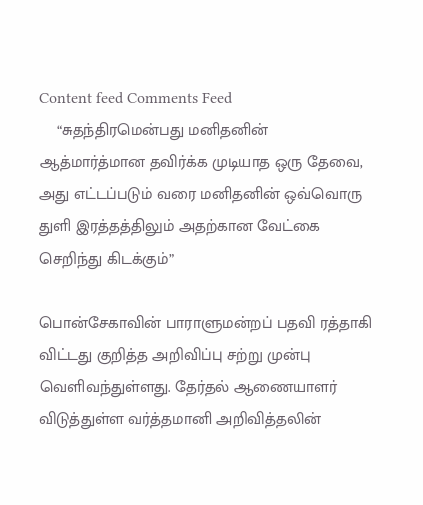Content feed Comments Feed
    “சுதந்திரமென்பது மனிதனின் ஆத்மார்த்மான தவிர்க்க முடியாத ஒரு தேவை, அது எட்டப்படும் வரை மனிதனின் ஒவ்வொரு துளி இரத்தத்திலும் அதற்கான வேட்கை செறிந்து கிடக்கும்”

பொன்சேகாவின் பாராளுமன்றப் பதவி ரத்தாகி விட்டது குறித்த அறிவிப்பு சற்று முன்பு வெளிவந்துள்ளது. தேர்தல் ஆணையாளர் விடுத்துள்ள வர்த்தமானி அறிவித்தலின்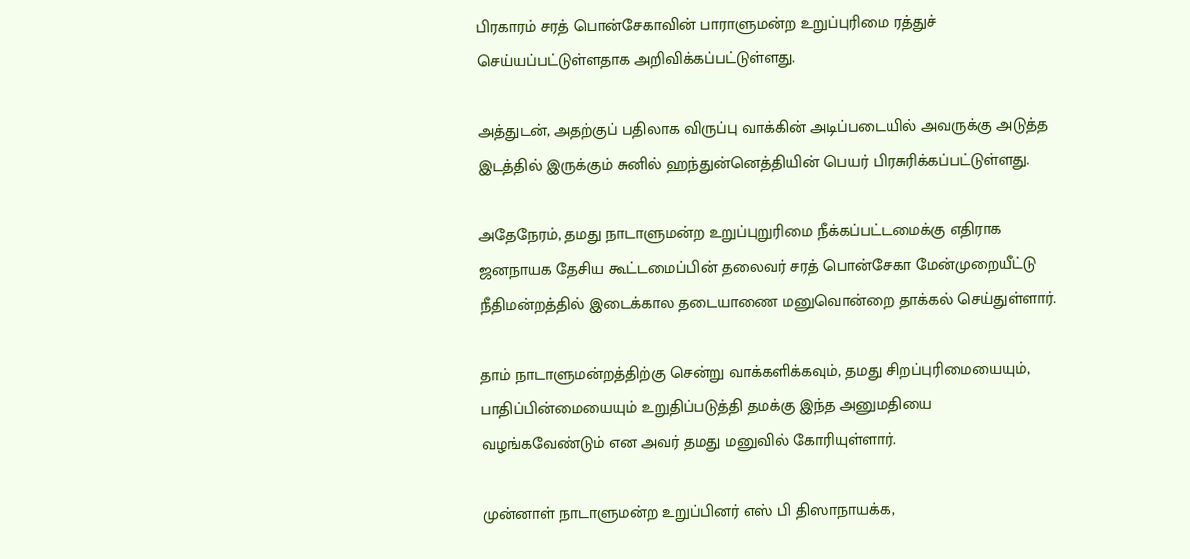பிரகாரம் சரத் பொன்சேகாவின் பாராளுமன்ற உறுப்புரிமை ரத்துச் செய்யப்பட்டுள்ளதாக அறிவிக்கப்பட்டுள்ளது.

அத்துடன், அதற்குப் பதிலாக விருப்பு வாக்கின் அடிப்படையில் அவருக்கு அடுத்த இடத்தில் இருக்கும் சுனில் ஹந்துன்னெத்தியின் பெயர் பிரசுரிக்கப்பட்டுள்ளது.

அதேநேரம், தமது நாடாளுமன்ற உறுப்புறுரிமை நீக்கப்பட்டமைக்கு எதிராக ஜனநாயக தேசிய கூட்டமைப்பின் தலைவர் சரத் பொன்சேகா மேன்முறையீட்டு நீதிமன்றத்தில் இடைக்கால தடையாணை மனுவொன்றை தாக்கல் செய்துள்ளார்.

தாம் நாடாளுமன்றத்திற்கு சென்று வாக்களிக்கவும், தமது சிறப்புரிமையையும், பாதிப்பின்மையையும் உறுதிப்படுத்தி தமக்கு இந்த அனுமதியை வழங்கவேண்டும் என அவர் தமது மனுவில் கோரியுள்ளார்.

முன்னாள் நாடாளுமன்ற உறுப்பினர் எஸ் பி திஸாநாயக்க,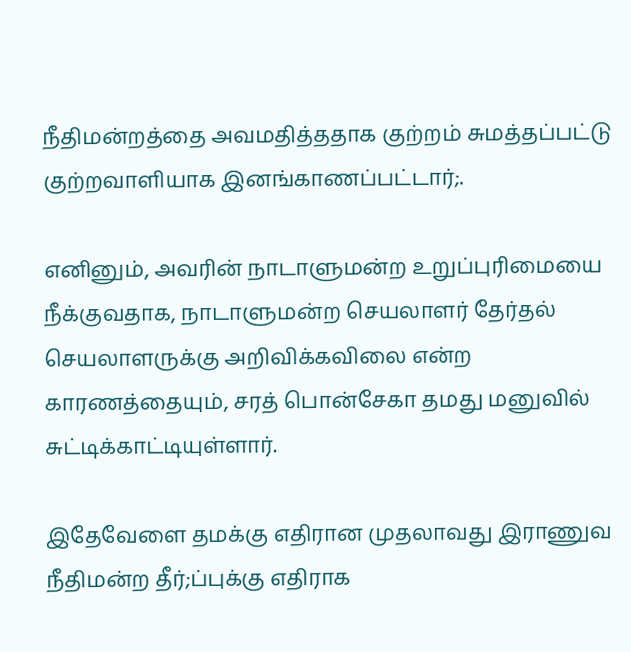நீதிமன்றத்தை அவமதித்ததாக குற்றம் சுமத்தப்பட்டு குற்றவாளியாக இனங்காணப்பட்டார்;.

எனினும், அவரின் நாடாளுமன்ற உறுப்புரிமையை நீக்குவதாக, நாடாளுமன்ற செயலாளர் தேர்தல் செயலாளருக்கு அறிவிக்கவிலை என்ற காரணத்தையும், சரத் பொன்சேகா தமது மனுவில் சுட்டிக்காட்டியுள்ளார்.

இதேவேளை தமக்கு எதிரான முதலாவது இராணுவ நீதிமன்ற தீர்;ப்புக்கு எதிராக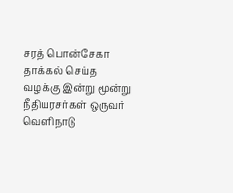சரத் பொன்சேகா தாக்கல் செய்த வழக்கு இன்று மூன்று நீதியரசர்கள் ஒருவர் வெளிநாடு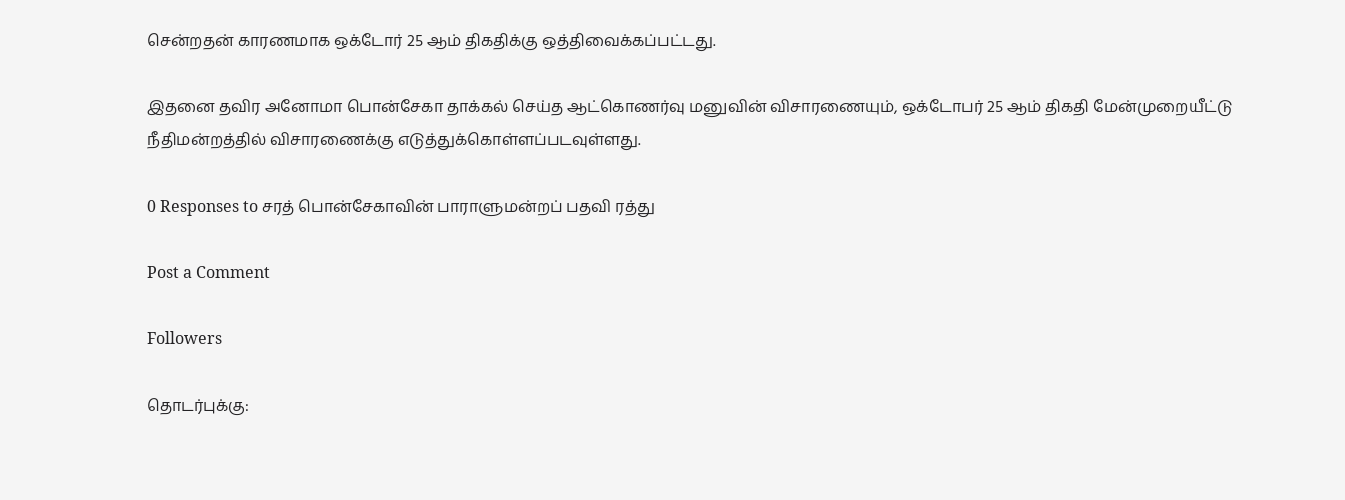சென்றதன் காரணமாக ஒக்டோர் 25 ஆம் திகதிக்கு ஒத்திவைக்கப்பட்டது.

இதனை தவிர அனோமா பொன்சேகா தாக்கல் செய்த ஆட்கொணர்வு மனுவின் விசாரணையும், ஒக்டோபர் 25 ஆம் திகதி மேன்முறையீட்டு நீதிமன்றத்தில் விசாரணைக்கு எடுத்துக்கொள்ளப்படவுள்ளது.

0 Responses to சரத் பொன்சேகாவின் பாராளுமன்றப் பதவி ரத்து

Post a Comment

Followers

தொடர்புக்கு: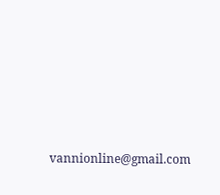vannionline@gmail.com